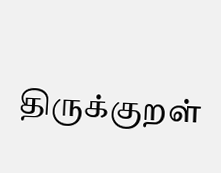திருக்குறள்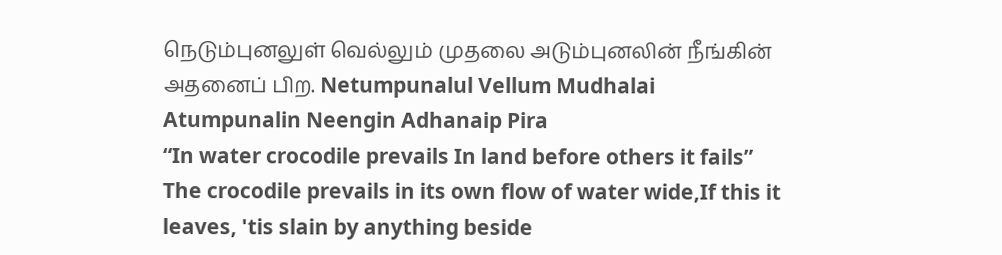நெடும்புனலுள் வெல்லும் முதலை அடும்புனலின் நீங்கின் அதனைப் பிற. Netumpunalul Vellum Mudhalai Atumpunalin Neengin Adhanaip Pira
“In water crocodile prevails In land before others it fails”
The crocodile prevails in its own flow of water wide,If this it leaves, 'tis slain by anything beside